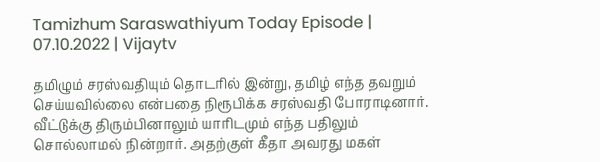Tamizhum Saraswathiyum Today Episode | 07.10.2022 | Vijaytv

தமிழும் சரஸ்வதியும் தொடரில் இன்று, தமிழ் எந்த தவறும் செய்யவில்லை என்பதை நிரூபிக்க சரஸ்வதி போராடினார். வீட்டுக்கு திரும்பினாலும் யாரிடமும் எந்த பதிலும் சொல்லாமல் நின்றார். அதற்குள் கீதா அவரது மகள்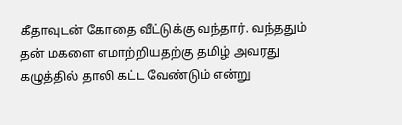கீதாவுடன் கோதை வீட்டுக்கு வந்தார். வந்ததும் தன் மகளை எமாற்றியதற்கு தமிழ் அவரது கழுத்தில் தாலி கட்ட வேண்டும் என்று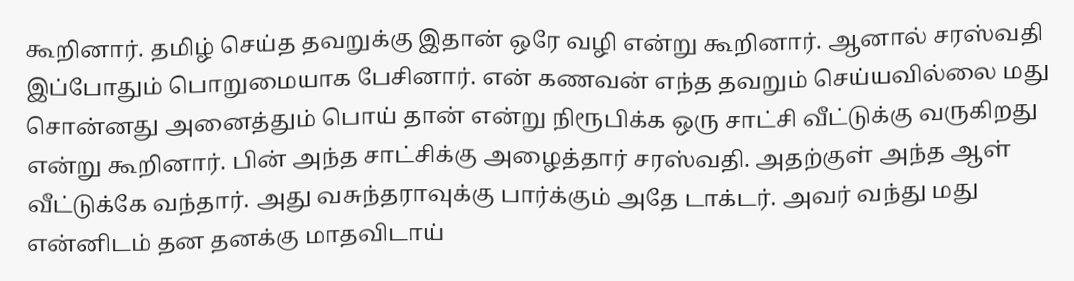கூறினார். தமிழ் செய்த தவறுக்கு இதான் ஒரே வழி என்று கூறினார். ஆனால் சரஸ்வதி இப்போதும் பொறுமையாக பேசினார். என் கணவன் எந்த தவறும் செய்யவில்லை மது சொன்னது அனைத்தும் பொய் தான் என்று நிரூபிக்க ஒரு சாட்சி வீட்டுக்கு வருகிறது என்று கூறினார். பின் அந்த சாட்சிக்கு அழைத்தார் சரஸ்வதி. அதற்குள் அந்த ஆள் வீட்டுக்கே வந்தார். அது வசுந்தராவுக்கு பார்க்கும் அதே டாக்டர். அவர் வந்து மது என்னிடம் தன தனக்கு மாதவிடாய்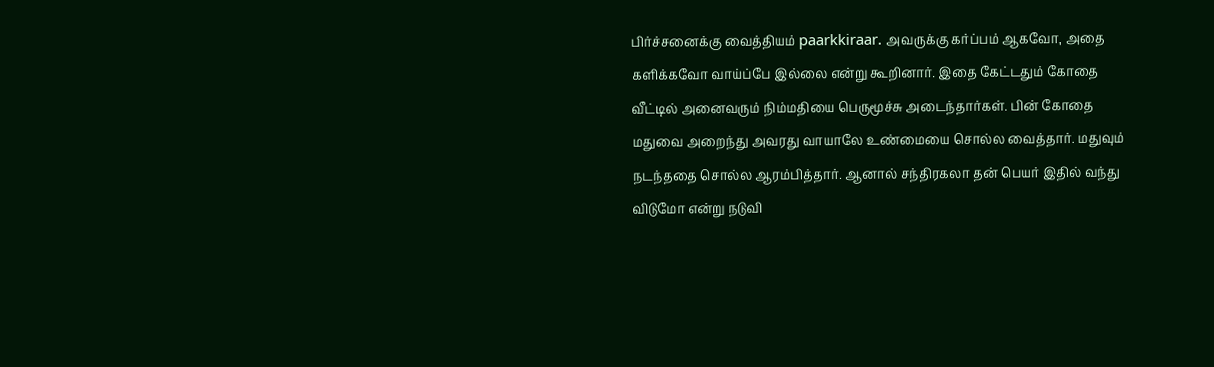பிர்ச்சனைக்கு வைத்தியம் paarkkiraar. அவருக்கு கர்ப்பம் ஆகவோ, அதை களிக்கவோ வாய்ப்பே இல்லை என்று கூறினார். இதை கேட்டதும் கோதை வீட்டில் அனைவரும் நிம்மதியை பெருமூச்சு அடைந்தார்கள். பின் கோதை மதுவை அறைந்து அவரது வாயாலே உண்மையை சொல்ல வைத்தார். மதுவும் நடந்ததை சொல்ல ஆரம்பித்தார். ஆனால் சந்திரகலா தன் பெயர் இதில் வந்து விடுமோ என்று நடுவி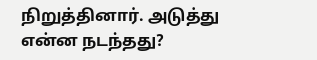நிறுத்தினார். அடுத்து என்ன நடந்தது?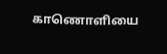காணொளியை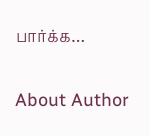பார்க்க…

About Author